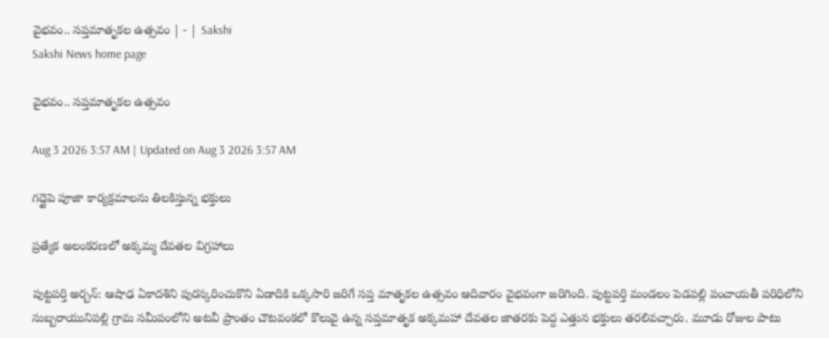వైభవం.. సప్తమాతృకల ఉత్సవం | - | Sakshi
Sakshi News home page

వైభవం.. సప్తమాతృకల ఉత్సవం

Aug 3 2026 3:57 AM | Updated on Aug 3 2026 3:57 AM

గద్దైపె పూజా కార్యక్రమాలను తిలకిస్తున్న భక్తులు

ప్రత్యేక అలంకరణలో అక్కమ్మ దేవతల విగ్రహాలు

పుట్టపర్తి అర్బన్‌: ఆషాఢ ఏకాదశిని పురస్కరించుకొని ఏడాదికి ఒక్కసారి జరిగే సప్త మాతృకల ఉత్సవం ఆదివారం వైభవంగా జరిగింది. పుట్టపర్తి మండలం పెడపల్లి పంచాయతీ పరిధిలోని సుబ్బరాయునిపల్లి గ్రామ సమీపంలోని అటవీ ప్రాంతం చౌటవంకలో కొలువై ఉన్న సప్తమాతృక అక్కమహా దేవతల జాతరకు పెద్ద ఎత్తున భక్తులు తరలివచ్చారు. మూడు రోజుల పాటు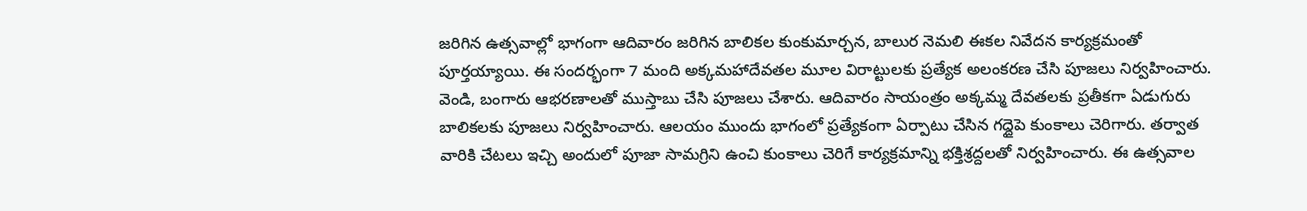జరిగిన ఉత్సవాల్లో భాగంగా ఆదివారం జరిగిన బాలికల కుంకుమార్చన, బాలుర నెమలి ఈకల నివేదన కార్యక్రమంతో పూర్తయ్యాయి. ఈ సందర్భంగా 7 మంది అక్కమహాదేవతల మూల విరాట్టులకు ప్రత్యేక అలంకరణ చేసి పూజలు నిర్వహించారు. వెండి, బంగారు ఆభరణాలతో ముస్తాబు చేసి పూజలు చేశారు. ఆదివారం సాయంత్రం అక్కమ్మ దేవతలకు ప్రతీకగా ఏడుగురు బాలికలకు పూజలు నిర్వహించారు. ఆలయం ముందు భాగంలో ప్రత్యేకంగా ఏర్పాటు చేసిన గద్దైపె కుంకాలు చెరిగారు. తర్వాత వారికి చేటలు ఇచ్చి అందులో పూజా సామగ్రిని ఉంచి కుంకాలు చెరిగే కార్యక్రమాన్ని భక్తిశ్రద్దలతో నిర్వహించారు. ఈ ఉత్సవాల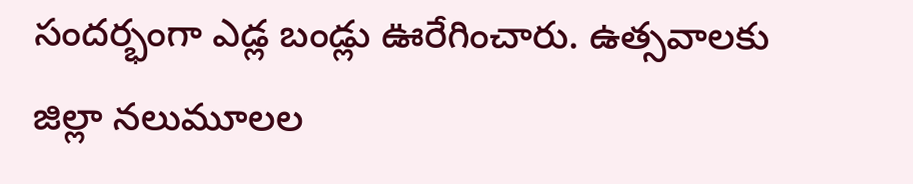సందర్భంగా ఎడ్ల బండ్లు ఊరేగించారు. ఉత్సవాలకు జిల్లా నలుమూలల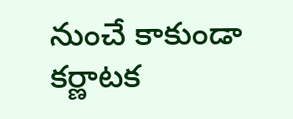నుంచే కాకుండా కర్ణాటక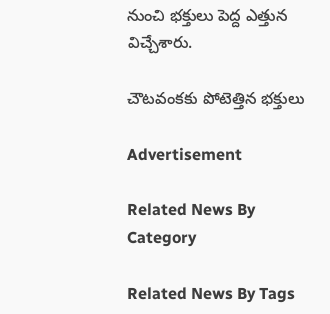నుంచి భక్తులు పెద్ద ఎత్తున విచ్చేశారు.

చౌటవంకకు పోటెత్తిన భక్తులు

Advertisement

Related News By Category

Related News By Tags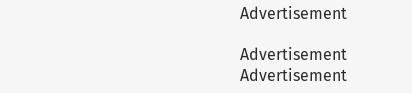Advertisement

Advertisement
Advertisement